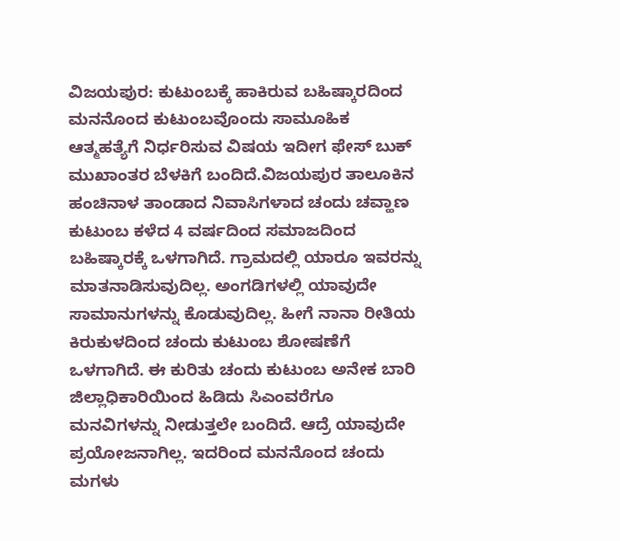ವಿಜಯಪುರ: ಕುಟುಂಬಕ್ಕೆ ಹಾಕಿರುವ ಬಹಿಷ್ಕಾರದಿಂದ ಮನನೊಂದ ಕುಟುಂಬವೊಂದು ಸಾಮೂಹಿಕ ಆತ್ಮಹತ್ಯೆಗೆ ನಿರ್ಧರಿಸುವ ವಿಷಯ ಇದೀಗ ಫೇಸ್ ಬುಕ್ ಮುಖಾಂತರ ಬೆಳಕಿಗೆ ಬಂದಿದೆ.ವಿಜಯಪುರ ತಾಲೂಕಿನ ಹಂಚಿನಾಳ ತಾಂಡಾದ ನಿವಾಸಿಗಳಾದ ಚಂದು ಚವ್ಹಾಣ ಕುಟುಂಬ ಕಳೆದ 4 ವರ್ಷದಿಂದ ಸಮಾಜದಿಂದ ಬಹಿಷ್ಕಾರಕ್ಕೆ ಒಳಗಾಗಿದೆ. ಗ್ರಾಮದಲ್ಲಿ ಯಾರೂ ಇವರನ್ನು ಮಾತನಾಡಿಸುವುದಿಲ್ಲ. ಅಂಗಡಿಗಳಲ್ಲಿ ಯಾವುದೇ ಸಾಮಾನುಗಳನ್ನು ಕೊಡುವುದಿಲ್ಲ. ಹೀಗೆ ನಾನಾ ರೀತಿಯ ಕಿರುಕುಳದಿಂದ ಚಂದು ಕುಟುಂಬ ಶೋಷಣೆಗೆ ಒಳಗಾಗಿದೆ. ಈ ಕುರಿತು ಚಂದು ಕುಟುಂಬ ಅನೇಕ ಬಾರಿ ಜಿಲ್ಲಾಧಿಕಾರಿಯಿಂದ ಹಿಡಿದು ಸಿಎಂವರೆಗೂ ಮನವಿಗಳನ್ನು ನೀಡುತ್ತಲೇ ಬಂದಿದೆ. ಆದ್ರೆ ಯಾವುದೇ ಪ್ರಯೋಜನಾಗಿಲ್ಲ. ಇದರಿಂದ ಮನನೊಂದ ಚಂದು ಮಗಳು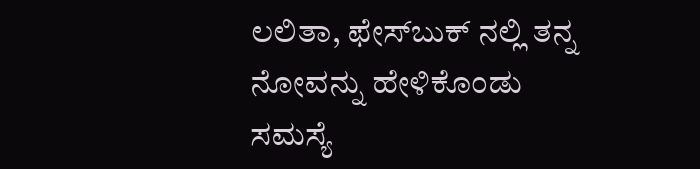ಲಲಿತಾ, ಫೇಸ್‍ಬುಕ್ ನಲ್ಲಿ ತನ್ನ ನೋವನ್ನು ಹೇಳಿಕೊಂಡು ಸಮಸ್ಯೆ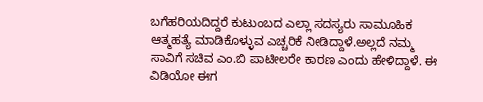ಬಗೆಹರಿಯದಿದ್ದರೆ ಕುಟುಂಬದ ಎಲ್ಲಾ ಸದಸ್ಯರು ಸಾಮೂಹಿಕ ಆತ್ಮಹತ್ಯೆ ಮಾಡಿಕೊಳ್ಳುವ ಎಚ್ಚರಿಕೆ ನೀಡಿದ್ದಾಳೆ.ಅಲ್ಲದೆ ನಮ್ಮ ಸಾವಿಗೆ ಸಚಿವ ಎಂ.ಬಿ ಪಾಟೀಲರೇ ಕಾರಣ ಎಂದು ಹೇಳಿದ್ದಾಳೆ. ಈ ವಿಡಿಯೋ ಈಗ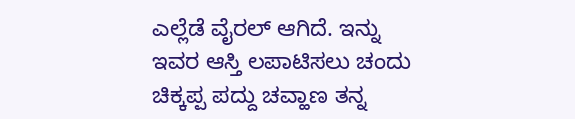ಎಲ್ಲೆಡೆ ವೈರಲ್ ಆಗಿದೆ. ಇನ್ನು ಇವರ ಆಸ್ತಿ ಲಪಾಟಿಸಲು ಚಂದು ಚಿಕ್ಕಪ್ಪ ಪದ್ದು ಚವ್ಹಾಣ ತನ್ನ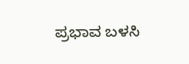ಪ್ರಭಾವ ಬಳಸಿ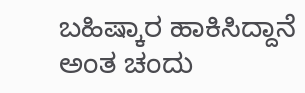ಬಹಿಷ್ಕಾರ ಹಾಕಿಸಿದ್ದಾನೆ ಅಂತ ಚಂದು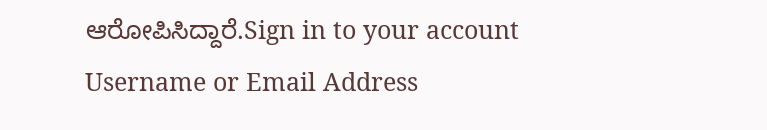ಆರೋಪಿಸಿದ್ದಾರೆ.Sign in to your account
Username or Email Address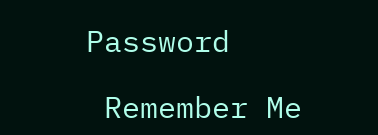Password

 Remember Me